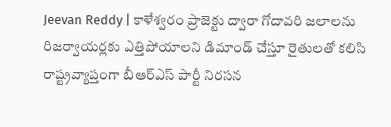Jeevan Reddy | కాళేశ్వరం ప్రాజెక్టు ద్వారా గోదావరి జలాలను రిజర్వాయర్లకు ఎత్తిపోయాలని డిమాండ్ చేస్తూ రైతులతో కలిసి రాష్ట్రవ్యాప్తంగా బీఆర్ఎస్ పార్టీ నిరసన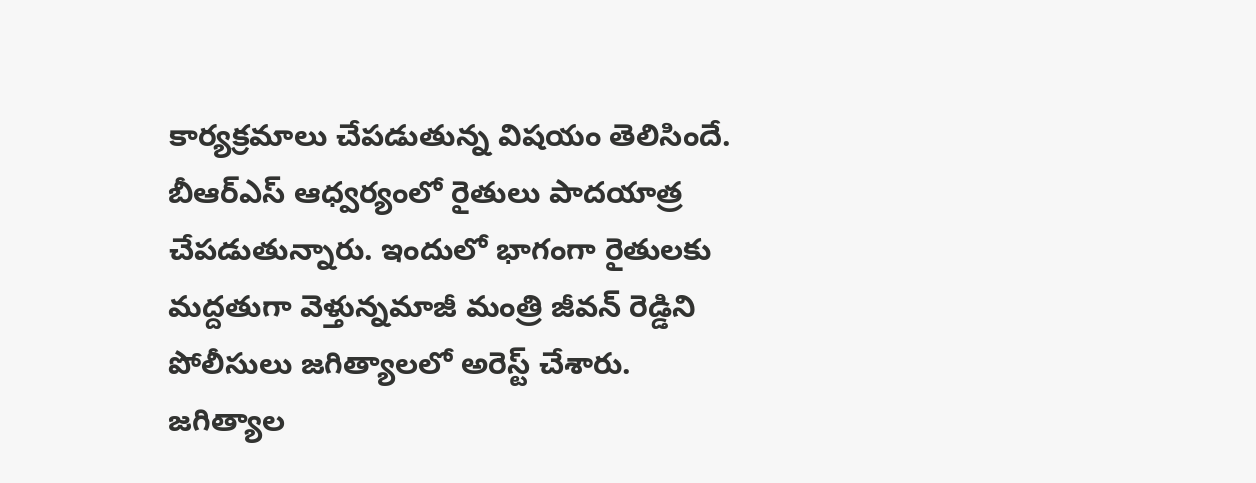కార్యక్రమాలు చేపడుతున్న విషయం తెలిసిందే. బీఆర్ఎస్ ఆధ్వర్యంలో రైతులు పాదయాత్ర చేపడుతున్నారు. ఇందులో భాగంగా రైతులకు మద్దతుగా వెళ్తున్నమాజీ మంత్రి జీవన్ రెడ్డిని పోలీసులు జగిత్యాలలో అరెస్ట్ చేశారు.
జగిత్యాల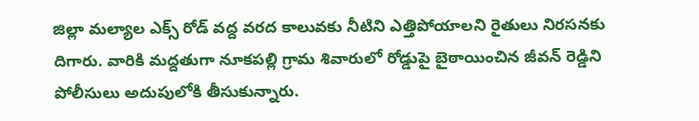జిల్లా మల్యాల ఎక్స్ రోడ్ వద్ద వరద కాలువకు నీటిని ఎత్తిపోయాలని రైతులు నిరసనకు దిగారు. వారికి మద్దతుగా నూకపల్లి గ్రామ శివారులో రోడ్డుపై బైఠాయించిన జీవన్ రెడ్డిని పోలీసులు అదుపులోకి తీసుకున్నారు.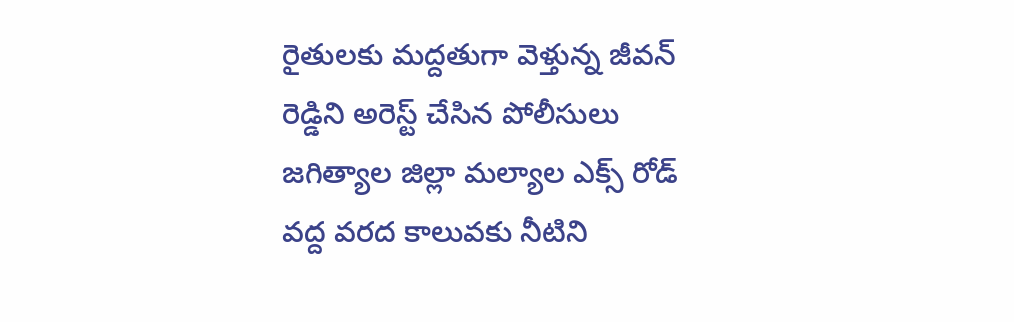రైతులకు మద్దతుగా వెళ్తున్న జీవన్ రెడ్డిని అరెస్ట్ చేసిన పోలీసులు
జగిత్యాల జిల్లా మల్యాల ఎక్స్ రోడ్ వద్ద వరద కాలువకు నీటిని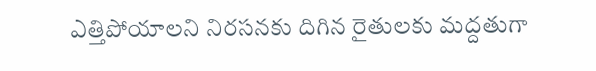ఎత్తిపోయాలని నిరసనకు దిగిన రైతులకు మద్దతుగా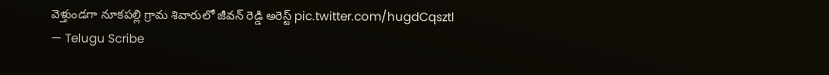వెళ్తుండగా నూకపల్లి గ్రామ శివారులో జీవన్ రెడ్డి అరెస్ట్ pic.twitter.com/hugdCqsztl
— Telugu Scribe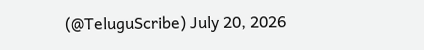(@TeluguScribe) July 20, 2026